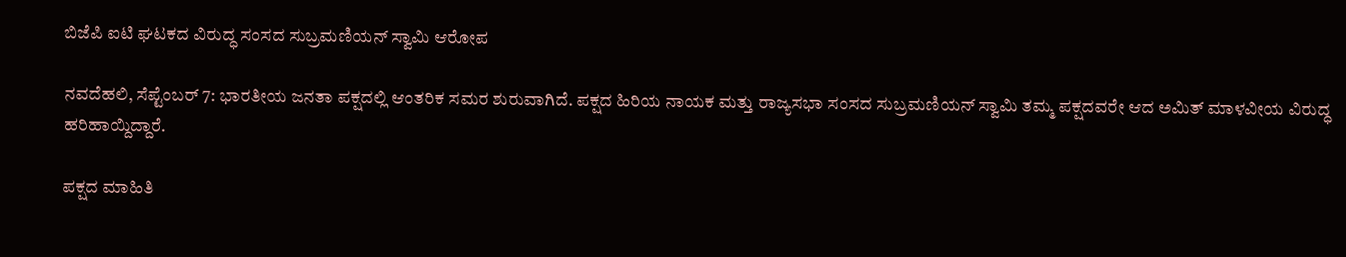ಬಿಜೆಪಿ ಐಟಿ ಘಟಕದ ವಿರುದ್ಧ ಸಂಸದ ಸುಬ್ರಮಣಿಯನ್ ಸ್ವಾಮಿ ಆರೋಪ

ನವದೆಹಲಿ, ಸೆಪ್ಟೆಂಬರ್ 7: ಭಾರತೀಯ ಜನತಾ ಪಕ್ಷದಲ್ಲಿ ಆಂತರಿಕ ಸಮರ ಶುರುವಾಗಿದೆ. ಪಕ್ಷದ ಹಿರಿಯ ನಾಯಕ ಮತ್ತು ರಾಜ್ಯಸಭಾ ಸಂಸದ ಸುಬ್ರಮಣಿಯನ್ ಸ್ವಾಮಿ ತಮ್ಮ ಪಕ್ಷದವರೇ ಆದ ಅಮಿತ್ ಮಾಳವೀಯ ವಿರುದ್ಧ ಹರಿಹಾಯ್ದಿದ್ದಾರೆ.

ಪಕ್ಷದ ಮಾಹಿತಿ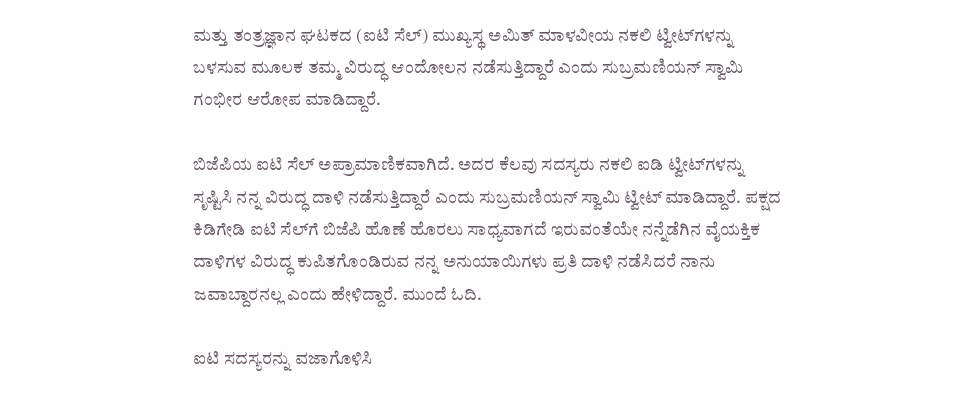ಮತ್ತು ತಂತ್ರಜ್ಞಾನ ಘಟಕದ (ಐಟಿ ಸೆಲ್) ಮುಖ್ಯಸ್ಥ ಅಮಿತ್ ಮಾಳವೀಯ ನಕಲಿ ಟ್ವೀಟ್‌ಗಳನ್ನು ಬಳಸುವ ಮೂಲಕ ತಮ್ಮ ವಿರುದ್ಧ ಆಂದೋಲನ ನಡೆಸುತ್ತಿದ್ದಾರೆ ಎಂದು ಸುಬ್ರಮಣಿಯನ್ ಸ್ವಾಮಿ ಗಂಭೀರ ಆರೋಪ ಮಾಡಿದ್ದಾರೆ.

ಬಿಜೆಪಿಯ ಐಟಿ ಸೆಲ್ ಅಪ್ರಾಮಾಣಿಕವಾಗಿದೆ. ಅದರ ಕೆಲವು ಸದಸ್ಯರು ನಕಲಿ ಐಡಿ ಟ್ವೀಟ್‌ಗಳನ್ನು ಸೃಷ್ಟಿಸಿ ನನ್ನ ವಿರುದ್ಧ ದಾಳಿ ನಡೆಸುತ್ತಿದ್ದಾರೆ ಎಂದು ಸುಬ್ರಮಣಿಯನ್ ಸ್ವಾಮಿ ಟ್ವೀಟ್ ಮಾಡಿದ್ದಾರೆ. ಪಕ್ಷದ ಕಿಡಿಗೇಡಿ ಐಟಿ ಸೆಲ್‌ಗೆ ಬಿಜೆಪಿ ಹೊಣೆ ಹೊರಲು ಸಾಧ್ಯವಾಗದೆ ಇರುವಂತೆಯೇ ನನ್ನೆಡೆಗಿನ ವೈಯಕ್ತಿಕ ದಾಳಿಗಳ ವಿರುದ್ಧ ಕುಪಿತಗೊಂಡಿರುವ ನನ್ನ ಅನುಯಾಯಿಗಳು ಪ್ರತಿ ದಾಳಿ ನಡೆಸಿದರೆ ನಾನು ಜವಾಬ್ದಾರನಲ್ಲ ಎಂದು ಹೇಳಿದ್ದಾರೆ. ಮುಂದೆ ಓದಿ.

ಐಟಿ ಸದಸ್ಯರನ್ನು ವಜಾಗೊಳಿಸಿ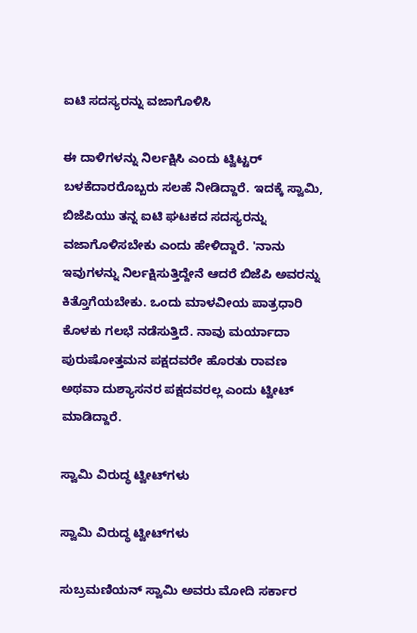ಐಟಿ ಸದಸ್ಯರನ್ನು ವಜಾಗೊಳಿಸಿ

ಈ ದಾಳಿಗಳನ್ನು ನಿರ್ಲಕ್ಷಿಸಿ ಎಂದು ಟ್ವಿಟ್ಟರ್ ಬಳಕೆದಾರರೊಬ್ಬರು ಸಲಹೆ ನೀಡಿದ್ದಾರೆ. ಇದಕ್ಕೆ ಸ್ವಾಮಿ, ಬಿಜೆಪಿಯು ತನ್ನ ಐಟಿ ಘಟಕದ ಸದಸ್ಯರನ್ನು ವಜಾಗೊಳಿಸಬೇಕು ಎಂದು ಹೇಳಿದ್ದಾರೆ. 'ನಾನು ಇವುಗಳನ್ನು ನಿರ್ಲಕ್ಷಿಸುತ್ತಿದ್ದೇನೆ ಆದರೆ ಬಿಜೆಪಿ ಅವರನ್ನು ಕಿತ್ತೊಗೆಯಬೇಕು. ಒಂದು ಮಾಳವೀಯ ಪಾತ್ರಧಾರಿ ಕೊಳಕು ಗಲಭೆ ನಡೆಸುತ್ತಿದೆ. ನಾವು ಮರ್ಯಾದಾ ಪುರುಷೋತ್ತಮನ ಪಕ್ಷದವರೇ ಹೊರತು ರಾವಣ ಅಥವಾ ದುಶ್ಯಾಸನರ ಪಕ್ಷದವರಲ್ಲ ಎಂದು ಟ್ವೀಟ್ ಮಾಡಿದ್ದಾರೆ.

ಸ್ವಾಮಿ ವಿರುದ್ಧ ಟ್ವೀಟ್‌ಗಳು

ಸ್ವಾಮಿ ವಿರುದ್ಧ ಟ್ವೀಟ್‌ಗಳು

ಸುಬ್ರಮಣಿಯನ್ ಸ್ವಾಮಿ ಅವರು ಮೋದಿ ಸರ್ಕಾರ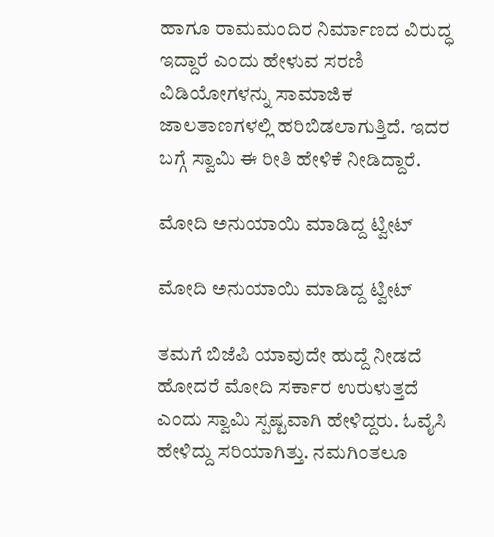ಹಾಗೂ ರಾಮಮಂದಿರ ನಿರ್ಮಾಣದ ವಿರುದ್ಧ ಇದ್ದಾರೆ ಎಂದು ಹೇಳುವ ಸರಣಿ ವಿಡಿಯೋಗಳನ್ನು ಸಾಮಾಜಿಕ ಜಾಲತಾಣಗಳಲ್ಲಿ ಹರಿಬಿಡಲಾಗುತ್ತಿದೆ. ಇದರ ಬಗ್ಗೆ ಸ್ವಾಮಿ ಈ ರೀತಿ ಹೇಳಿಕೆ ನೀಡಿದ್ದಾರೆ.

ಮೋದಿ ಅನುಯಾಯಿ ಮಾಡಿದ್ದ ಟ್ವೀಟ್

ಮೋದಿ ಅನುಯಾಯಿ ಮಾಡಿದ್ದ ಟ್ವೀಟ್

ತಮಗೆ ಬಿಜೆಪಿ ಯಾವುದೇ ಹುದ್ದೆ ನೀಡದೆ ಹೋದರೆ ಮೋದಿ ಸರ್ಕಾರ ಉರುಳುತ್ತದೆ ಎಂದು ಸ್ವಾಮಿ ಸ್ಪಷ್ಟವಾಗಿ ಹೇಳಿದ್ದರು. ಓವೈಸಿ ಹೇಳಿದ್ದು ಸರಿಯಾಗಿತ್ತು. ನಮಗಿಂತಲೂ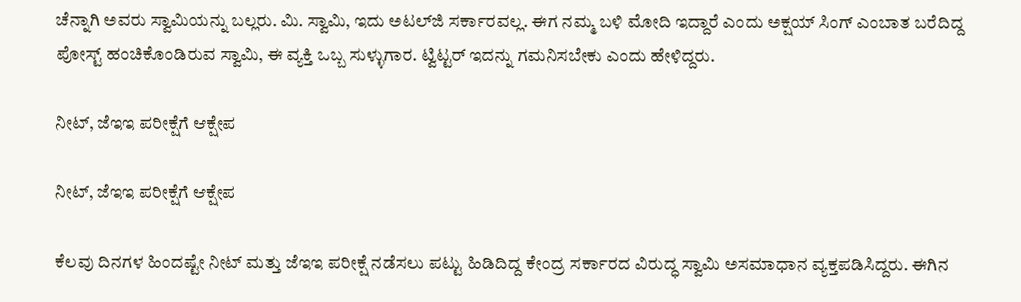ಚೆನ್ನಾಗಿ ಅವರು ಸ್ವಾಮಿಯನ್ನು ಬಲ್ಲರು. ಮಿ. ಸ್ವಾಮಿ, ಇದು ಅಟಲ್‌ಜಿ ಸರ್ಕಾರವಲ್ಲ. ಈಗ ನಮ್ಮ ಬಳಿ ಮೋದಿ ಇದ್ದಾರೆ ಎಂದು ಅಕ್ಷಯ್ ಸಿಂಗ್ ಎಂಬಾತ ಬರೆದಿದ್ದ ಪೋಸ್ಟ್ ಹಂಚಿಕೊಂಡಿರುವ ಸ್ವಾಮಿ, ಈ ವ್ಯಕ್ತಿ ಒಬ್ಬ ಸುಳ್ಳುಗಾರ. ಟ್ವಿಟ್ಟರ್‌ ಇದನ್ನು ಗಮನಿಸಬೇಕು ಎಂದು ಹೇಳಿದ್ದರು.

ನೀಟ್, ಜೆಇಇ ಪರೀಕ್ಷೆಗೆ ಆಕ್ಷೇಪ

ನೀಟ್, ಜೆಇಇ ಪರೀಕ್ಷೆಗೆ ಆಕ್ಷೇಪ

ಕೆಲವು ದಿನಗಳ ಹಿಂದಷ್ಟೇ ನೀಟ್ ಮತ್ತು ಜೆಇಇ ಪರೀಕ್ಷೆ ನಡೆಸಲು ಪಟ್ಟು ಹಿಡಿದಿದ್ದ ಕೇಂದ್ರ ಸರ್ಕಾರದ ವಿರುದ್ಧ ಸ್ವಾಮಿ ಅಸಮಾಧಾನ ವ್ಯಕ್ತಪಡಿಸಿದ್ದರು. ಈಗಿನ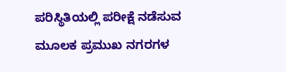ಪರಿಸ್ಥಿತಿಯಲ್ಲಿ ಪರೀಕ್ಷೆ ನಡೆಸುವ ಮೂಲಕ ಪ್ರಮುಖ ನಗರಗಳ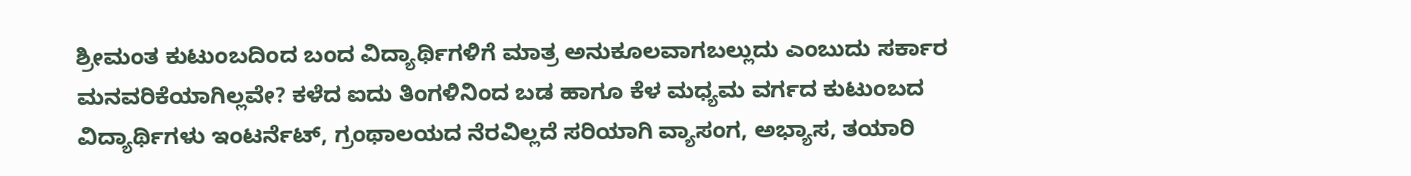ಶ್ರೀಮಂತ ಕುಟುಂಬದಿಂದ ಬಂದ ವಿದ್ಯಾರ್ಥಿಗಳಿಗೆ ಮಾತ್ರ ಅನುಕೂಲವಾಗಬಲ್ಲುದು ಎಂಬುದು ಸರ್ಕಾರ ಮನವರಿಕೆಯಾಗಿಲ್ಲವೇ? ಕಳೆದ ಐದು ತಿಂಗಳಿನಿಂದ ಬಡ ಹಾಗೂ ಕೆಳ ಮಧ್ಯಮ ವರ್ಗದ ಕುಟುಂಬದ ವಿದ್ಯಾರ್ಥಿಗಳು ಇಂಟರ್ನೆಟ್, ಗ್ರಂಥಾಲಯದ ನೆರವಿಲ್ಲದೆ ಸರಿಯಾಗಿ ವ್ಯಾಸಂಗ, ಅಭ್ಯಾಸ, ತಯಾರಿ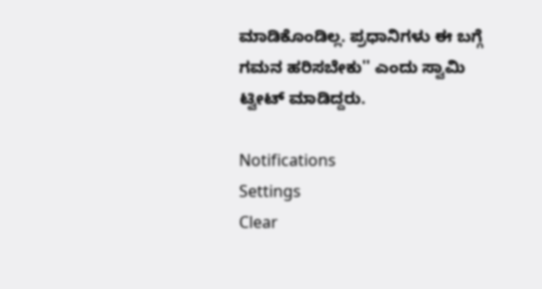ಮಾಡಿಕೊಂಡಿಲ್ಲ. ಪ್ರಧಾನಿಗಳು ಈ ಬಗ್ಗೆ ಗಮನ ಹರಿಸಬೇಕು'' ಎಂದು ಸ್ವಾಮಿ ಟ್ವೀಟ್ ಮಾಡಿದ್ದರು.

Notifications
Settings
Clear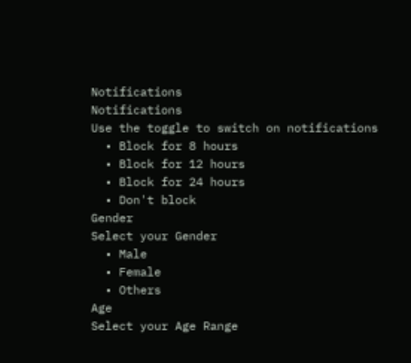Notifications
Notifications
Use the toggle to switch on notifications
  • Block for 8 hours
  • Block for 12 hours
  • Block for 24 hours
  • Don't block
Gender
Select your Gender
  • Male
  • Female
  • Others
Age
Select your Age Range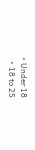• Under 18
  • 18 to 25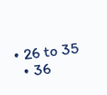• 26 to 35
  • 36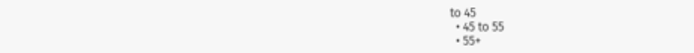to 45
  • 45 to 55
  • 55+